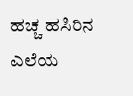ಹಚ್ಚ ಹಸಿರಿನ ಎಲೆಯ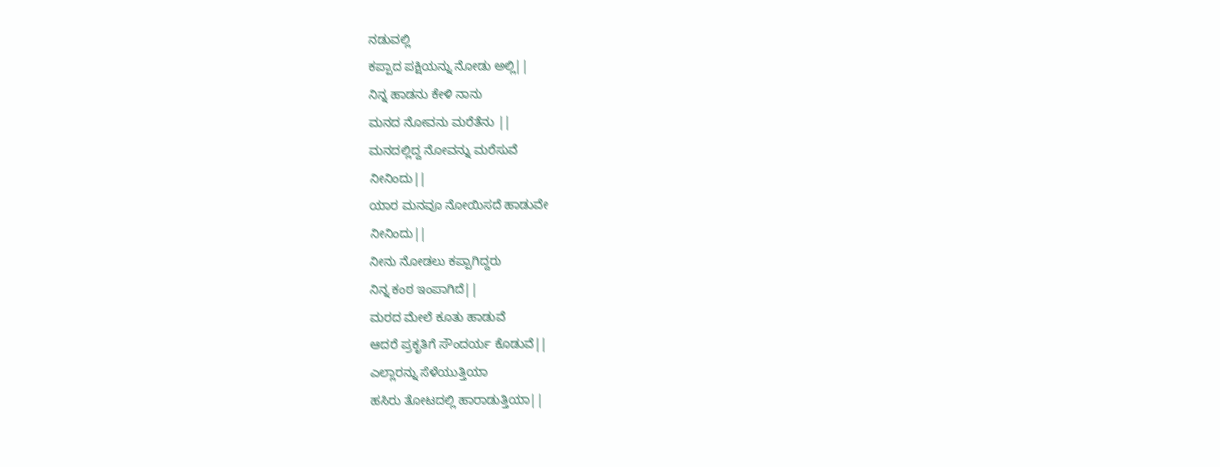ನಡುವಲ್ಲಿ
ಕಪ್ಪಾದ ಪಕ್ಷಿಯನ್ನು ನೋಡು ಅಲ್ಲಿ||
ನಿನ್ನ ಹಾಡನು ಕೇಳಿ ನಾನು
ಮನದ ನೋವನು ಮರೆತೆನು ||
ಮನದಲ್ಲಿದ್ದ ನೋವನ್ನು ಮರೆಸುವೆ
ನೀನಿಂದು||
ಯಾರ ಮನವೂ ನೋಯಿಸದೆ ಹಾಡುವೇ
ನೀನಿಂದು||
ನೀನು ನೋಡಲು ಕಪ್ಪಾಗಿದ್ದರು
ನಿನ್ನ ಕಂಠ ಇಂಪಾಗಿದೆ||
ಮರದ ಮೇಲೆ ಕೂತು ಹಾಡುವೆ
ಆದರೆ ಪ್ರಕೃತಿಗೆ ಸೌಂದರ್ಯ ಕೊಡುವೆ||
ಎಲ್ಲಾರನ್ನು ಸೆಳೆಯುತ್ತಿಯಾ
ಹಸಿರು ತೋಟದಲ್ಲಿ ಹಾರಾಡುತ್ತಿಯಾ||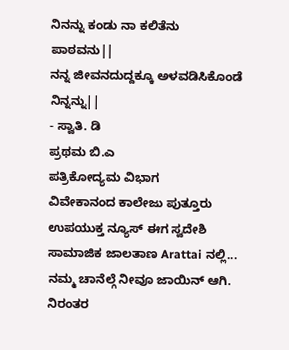ನಿನನ್ನು ಕಂಡು ನಾ ಕಲಿತೆನು
ಪಾಠವನು||
ನನ್ನ ಜೀವನದುದ್ದಕ್ಕೂ ಅಳವಡಿಸಿಕೊಂಡೆ
ನಿನ್ನನ್ನು||
- ಸ್ವಾತಿ. ಡಿ
ಪ್ರಥಮ ಬಿ.ಎ
ಪತ್ರಿಕೋದ್ಯಮ ವಿಭಾಗ
ವಿವೇಕಾನಂದ ಕಾಲೇಜು ಪುತ್ತೂರು
ಉಪಯುಕ್ತ ನ್ಯೂಸ್ ಈಗ ಸ್ವದೇಶಿ ಸಾಮಾಜಿಕ ಜಾಲತಾಣ Arattai ನಲ್ಲಿ... ನಮ್ಮ ಚಾನೆಲ್ಗೆ ನೀವೂ ಜಾಯಿನ್ ಆಗಿ.
ನಿರಂತರ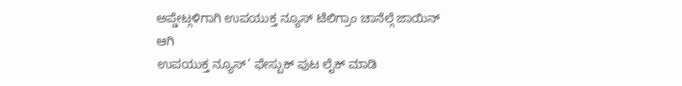ಅಪ್ಡೇಟ್ಗಳಿಗಾಗಿ ಉಪಯುಕ್ತ ನ್ಯೂಸ್ ಟೆಲಿಗ್ರಾಂ ಚಾನೆಲ್ಗೆ ಜಾಯಿನ್ ಆಗಿ
ಉಪಯುಕ್ತ ನ್ಯೂಸ್’ ಫೇಸ್ಬುಕ್ ಪುಟ ಲೈಕ್ ಮಾಡಿ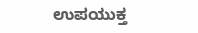ಉಪಯುಕ್ತ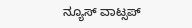ನ್ಯೂಸ್ ವಾಟ್ಸಪ್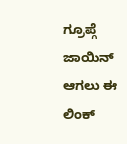ಗ್ರೂಪ್ಗೆ ಜಾಯಿನ್ ಆಗಲು ಈ ಲಿಂಕ್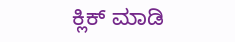ಕ್ಲಿಕ್ ಮಾಡಿ